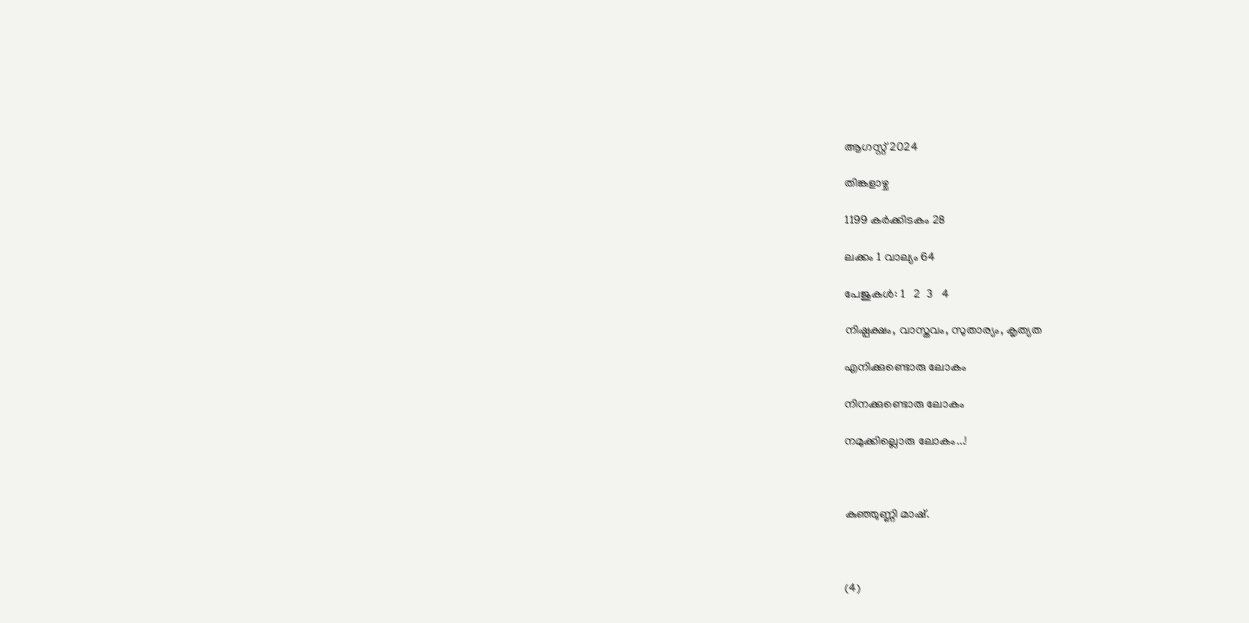ആഗസ്റ്റ് 2024

തിങ്കളാഴ്ച

1199 കർക്കിടകം 28

ലക്കം 1 വാല്യം 64

പേജുകള്‍: 1   2  3   4

നിഷ്പക്ഷം, വാസ്തവം, സുതാര്യം, കൃത്യത

എനിക്കുണ്ടൊരു ലോകം

നിനക്കുണ്ടൊരു ലോകം

നമുക്കില്ലൊരു ലോകം...!



കുഞ്ഞുണ്ണി മാഷ്.



(4)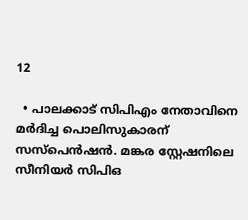12

  • പാലക്കാട് സിപിഎം നേതാവിനെ മര്‍ദിച്ച പൊലിസുകാരന് സസ്പെന്‍ഷന്‍. മങ്കര സ്റ്റേഷനിലെ സീനിയര്‍ സിപിഒ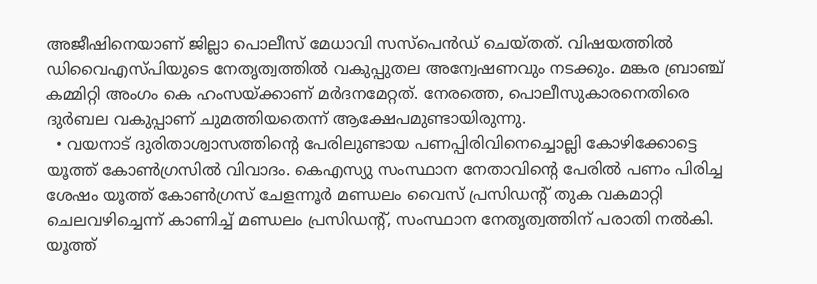അജീഷിനെയാണ് ജില്ലാ പൊലീസ് മേധാവി സസ്പെന്‍ഡ് ചെയ്തത്. വിഷയത്തില്‍ ഡിവൈഎസ്പിയുടെ നേതൃത്വത്തില്‍ വകുപ്പുതല അന്വേഷണവും നടക്കും. മങ്കര ബ്രാഞ്ച് കമ്മിറ്റി അംഗം കെ ഹംസയ്ക്കാണ് മര്‍ദനമേറ്റത്. നേരത്തെ, പൊലീസുകാരനെതിരെ ദുര്‍ബല വകുപ്പാണ് ചുമത്തിയതെന്ന് ആക്ഷേപമുണ്ടായിരുന്നു.
  • വയനാട് ദുരിതാശ്വാസത്തിന്റെ പേരിലുണ്ടായ പണപ്പിരിവിനെച്ചൊല്ലി കോഴിക്കോട്ടെ യൂത്ത് കോണ്‍ഗ്രസില്‍ വിവാദം. കെഎസ്യു സംസ്ഥാന നേതാവിന്റെ പേരില്‍ പണം പിരിച്ച ശേഷം യൂത്ത് കോണ്‍ഗ്രസ് ചേളന്നൂര്‍ മണ്ഡലം വൈസ് പ്രസിഡന്റ് തുക വകമാറ്റി ചെലവഴിച്ചെന്ന് കാണിച്ച് മണ്ഡലം പ്രസിഡന്റ്, സംസ്ഥാന നേതൃത്വത്തിന് പരാതി നല്‍കി. യൂത്ത്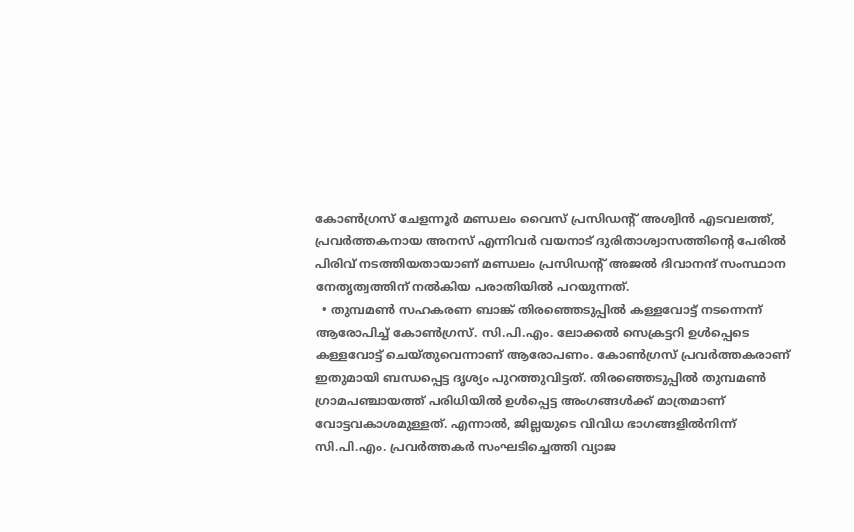കോണ്‍ഗ്രസ് ചേളന്നൂര്‍ മണ്ഡലം വൈസ് പ്രസിഡന്റ് അശ്വിന്‍ എടവലത്ത്, പ്രവര്‍ത്തകനായ അനസ് എന്നിവര്‍ വയനാട് ദുരിതാശ്വാസത്തിന്റെ പേരില്‍ പിരിവ് നടത്തിയതായാണ് മണ്ഡലം പ്രസിഡന്റ് അജല്‍ ദിവാനന്ദ് സംസ്ഥാന നേതൃത്വത്തിന് നല്‍കിയ പരാതിയില്‍ പറയുന്നത്.
  • തുമ്പമണ്‍ സഹകരണ ബാങ്ക് തിരഞ്ഞെടുപ്പില്‍ കള്ളവോട്ട് നടന്നെന്ന് ആരോപിച്ച് കോണ്‍ഗ്രസ്. സി.പി.എം. ലോക്കല്‍ സെക്രട്ടറി ഉള്‍പ്പെടെ കള്ളവോട്ട് ചെയ്തുവെന്നാണ് ആരോപണം. കോണ്‍ഗ്രസ് പ്രവര്‍ത്തകരാണ് ഇതുമായി ബന്ധപ്പെട്ട ദൃശ്യം പുറത്തുവിട്ടത്. തിരഞ്ഞെടുപ്പില്‍ തുമ്പമണ്‍ ഗ്രാമപഞ്ചായത്ത് പരിധിയില്‍ ഉള്‍പ്പെട്ട അംഗങ്ങള്‍ക്ക് മാത്രമാണ് വോട്ടവകാശമുള്ളത്. എന്നാല്‍, ജില്ലയുടെ വിവിധ ഭാഗങ്ങളില്‍നിന്ന് സി.പി.എം. പ്രവര്‍ത്തകര്‍ സംഘടിച്ചെത്തി വ്യാജ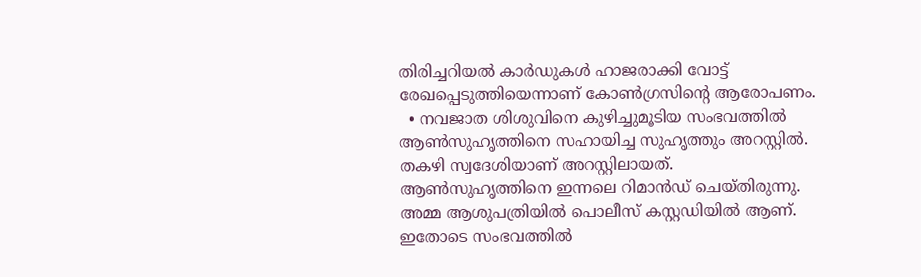തിരിച്ചറിയല്‍ കാര്‍ഡുകള്‍ ഹാജരാക്കി വോട്ട് രേഖപ്പെടുത്തിയെന്നാണ് കോണ്‍ഗ്രസിന്റെ ആരോപണം.
  • നവജാത ശിശുവിനെ കുഴിച്ചുമൂടിയ സംഭവത്തില്‍ ആണ്‍സുഹൃത്തിനെ സഹായിച്ച സുഹൃത്തും അറസ്റ്റില്‍. തകഴി സ്വദേശിയാണ് അറസ്റ്റിലായത്. ആണ്‍സുഹൃത്തിനെ ഇന്നലെ റിമാന്‍ഡ് ചെയ്തിരുന്നു. അമ്മ ആശുപത്രിയില്‍ പൊലീസ് കസ്റ്റഡിയില്‍ ആണ്. ഇതോടെ സംഭവത്തില്‍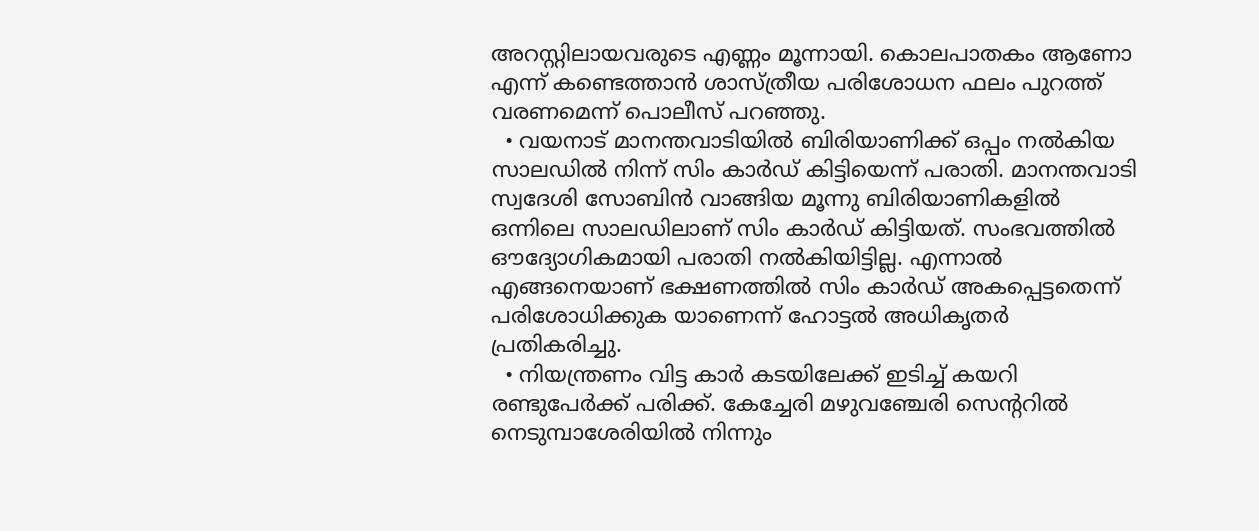അറസ്റ്റിലായവരുടെ എണ്ണം മൂന്നായി. കൊലപാതകം ആണോ എന്ന് കണ്ടെത്താന്‍ ശാസ്ത്രീയ പരിശോധന ഫലം പുറത്ത് വരണമെന്ന് പൊലീസ് പറഞ്ഞു.
  • വയനാട് മാനന്തവാടിയില്‍ ബിരിയാണിക്ക് ഒപ്പം നല്‍കിയ സാലഡില്‍ നിന്ന് സിം കാര്‍ഡ് കിട്ടിയെന്ന് പരാതി. മാനന്തവാടി സ്വദേശി സോബിന്‍ വാങ്ങിയ മൂന്നു ബിരിയാണികളില്‍ ഒന്നിലെ സാലഡിലാണ് സിം കാര്‍ഡ് കിട്ടിയത്. സംഭവത്തില്‍ ഔദ്യോഗികമായി പരാതി നല്‍കിയിട്ടില്ല. എന്നാല്‍ എങ്ങനെയാണ് ഭക്ഷണത്തില്‍ സിം കാര്‍ഡ് അകപ്പെട്ടതെന്ന് പരിശോധിക്കുക യാണെന്ന് ഹോട്ടല്‍ അധികൃതര്‍ പ്രതികരിച്ചു.
  • നിയന്ത്രണം വിട്ട കാര്‍ കടയിലേക്ക് ഇടിച്ച് കയറി രണ്ടുപേര്‍ക്ക് പരിക്ക്. കേച്ചേരി മഴുവഞ്ചേരി സെന്ററില്‍ നെടുമ്പാശേരിയില്‍ നിന്നും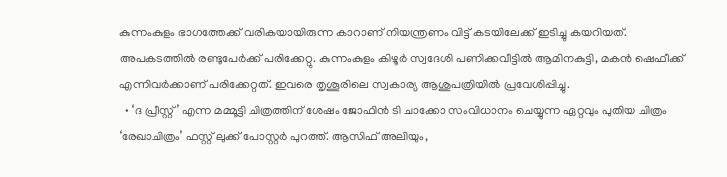കുന്നംകുളം ഭാഗത്തേക്ക് വരികയായിരുന്ന കാറാണ് നിയന്ത്രണം വിട്ട് കടയിലേക്ക് ഇടിച്ചു കയറിയത്. അപകടത്തില്‍ രണ്ടുപേര്‍ക്ക് പരിക്കേറ്റു. കുന്നംകുളം കിഴൂര്‍ സ്വദേശി പണിക്കവീട്ടില്‍ ആമിനകുട്ടി, മകന്‍ ഷെഫീക്ക് എന്നിവര്‍ക്കാണ് പരിക്കേറ്റത്. ഇവരെ തൃശൂരിലെ സ്വകാര്യ ആശുപത്രിയില്‍ പ്രവേശിപ്പിച്ചു.
  • ‘ദ പ്രീസ്റ്റ്’ എന്ന മമ്മൂട്ടി ചിത്രത്തിന് ശേഷം ജോഫിന്‍ ടി ചാക്കോ സംവിധാനം ചെയ്യുന്ന ഏറ്റവും പുതിയ ചിത്രം ‘രേഖാചിത്രം’ ഫസ്റ്റ് ലുക്ക് പോസ്റ്റര്‍ പുറത്ത്. ആസിഫ് അലിയും,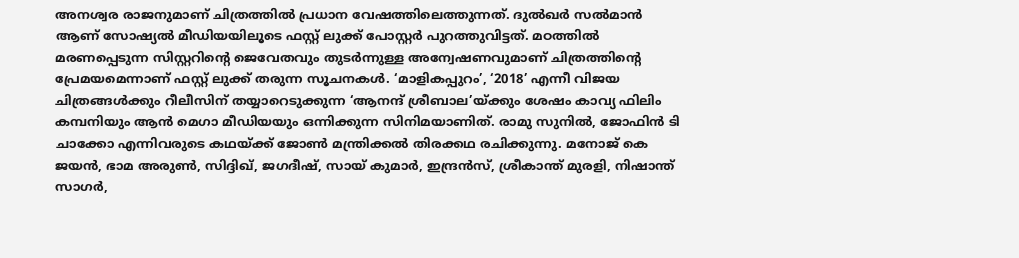അനശ്വര രാജനുമാണ് ചിത്രത്തില്‍ പ്രധാന വേഷത്തിലെത്തുന്നത്. ദുല്‍ഖര്‍ സല്‍മാന്‍ ആണ് സോഷ്യല്‍ മീഡിയയിലൂടെ ഫസ്റ്റ് ലുക്ക് പോസ്റ്റര്‍ പുറത്തുവിട്ടത്. മഠത്തില്‍ മരണപ്പെടുന്ന സിസ്റ്ററിന്റെ ജെവേതവും തുടര്‍ന്നുള്ള അന്വേഷണവുമാണ് ചിത്രത്തിന്റെ പ്രേമയമെന്നാണ് ഫസ്റ്റ് ലുക്ക് തരുന്ന സൂചനകള്‍. ‘മാളികപ്പുറം’, ‘2018’ എന്നീ വിജയ ചിത്രങ്ങള്‍ക്കും റീലീസിന് തയ്യാറെടുക്കുന്ന ‘ആനന്ദ് ശ്രീബാല’യ്ക്കും ശേഷം കാവ്യ ഫിലിം കമ്പനിയും ആന്‍ മെഗാ മീഡിയയും ഒന്നിക്കുന്ന സിനിമയാണിത്. രാമു സുനില്‍, ജോഫിന്‍ ടി ചാക്കോ എന്നിവരുടെ കഥയ്ക്ക് ജോണ്‍ മന്ത്രിക്കല്‍ തിരക്കഥ രചിക്കുന്നു. മനോജ് കെ ജയന്‍, ഭാമ അരുണ്‍, സിദ്ദിഖ്, ജഗദീഷ്, സായ് കുമാര്‍, ഇന്ദ്രന്‍സ്, ശ്രീകാന്ത് മുരളി, നിഷാന്ത് സാഗര്‍,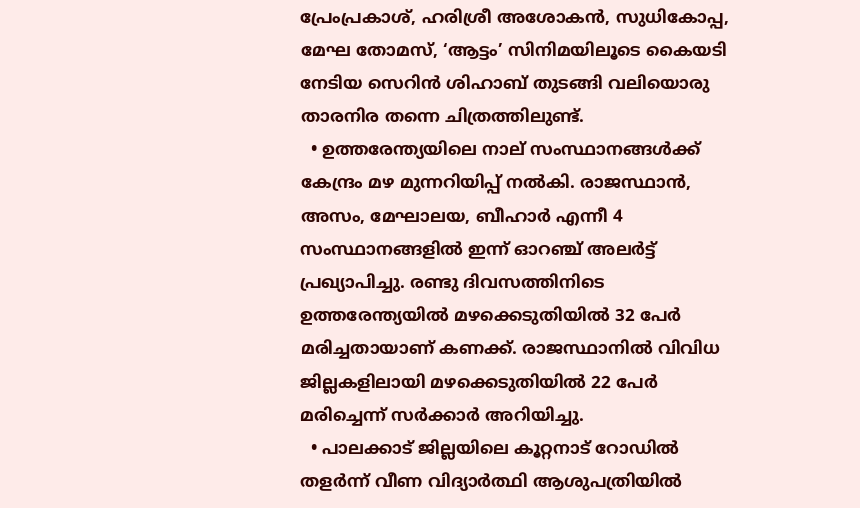പ്രേംപ്രകാശ്, ഹരിശ്രീ അശോകന്‍, സുധികോപ്പ, മേഘ തോമസ്, ‘ആട്ടം’ സിനിമയിലൂടെ കൈയടി നേടിയ സെറിന്‍ ശിഹാബ് തുടങ്ങി വലിയൊരു താരനിര തന്നെ ചിത്രത്തിലുണ്ട്.
  • ഉത്തരേന്ത്യയിലെ നാല് സംസ്ഥാനങ്ങള്‍ക്ക് കേന്ദ്രം മഴ മുന്നറിയിപ്പ് നല്‍കി. രാജസ്ഥാന്‍, അസം, മേഘാലയ, ബീഹാര്‍ എന്നീ 4 സംസ്ഥാനങ്ങളില്‍ ഇന്ന് ഓറഞ്ച് അലര്‍ട്ട് പ്രഖ്യാപിച്ചു. രണ്ടു ദിവസത്തിനിടെ ഉത്തരേന്ത്യയില്‍ മഴക്കെടുതിയില്‍ 32 പേര്‍ മരിച്ചതായാണ് കണക്ക്. രാജസ്ഥാനില്‍ വിവിധ ജില്ലകളിലായി മഴക്കെടുതിയില്‍ 22 പേര്‍ മരിച്ചെന്ന് സര്‍ക്കാര്‍ അറിയിച്ചു.
  • പാലക്കാട് ജില്ലയിലെ കൂറ്റനാട് റോഡില്‍ തളര്‍ന്ന് വീണ വിദ്യാര്‍ത്ഥി ആശുപത്രിയില്‍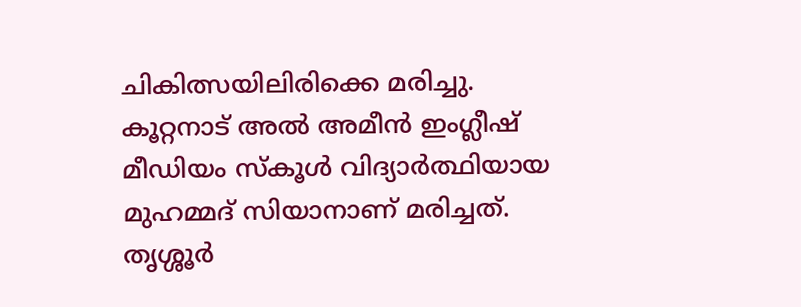ചികിത്സയിലിരിക്കെ മരിച്ചു. കൂറ്റനാട് അല്‍ അമീന്‍ ഇംഗ്ലീഷ് മീഡിയം സ്‌കൂള്‍ വിദ്യാര്‍ത്ഥിയായ മുഹമ്മദ് സിയാനാണ് മരിച്ചത്. തൃശ്ശൂര്‍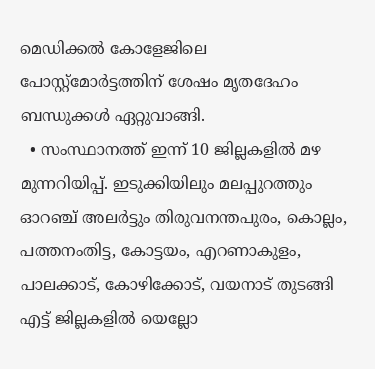മെഡിക്കല്‍ കോളേജിലെ പോസ്റ്റ്മോര്‍ട്ടത്തിന് ശേഷം മൃതദേഹം ബന്ധുക്കള്‍ ഏറ്റുവാങ്ങി.
  • സംസ്ഥാനത്ത് ഇന്ന് 10 ജില്ലകളില്‍ മഴ മുന്നറിയിപ്പ്. ഇടുക്കിയിലും മലപ്പുറത്തും ഓറഞ്ച് അലര്‍ട്ടും തിരുവനന്തപുരം, കൊല്ലം, പത്തനംതിട്ട, കോട്ടയം, എറണാകുളം, പാലക്കാട്, കോഴിക്കോട്, വയനാട് തുടങ്ങി എട്ട് ജില്ലകളില്‍ യെല്ലോ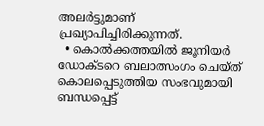അലര്‍ട്ടുമാണ് പ്രഖ്യാപിച്ചിരിക്കുന്നത്.
  • കൊല്‍ക്കത്തയില്‍ ജൂനിയര്‍ ഡോക്ടറെ ബലാത്സംഗം ചെയ്ത് കൊലപ്പെടുത്തിയ സംഭവുമായി ബന്ധപ്പെട്ട്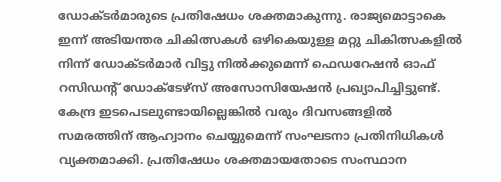ഡോക്ടര്‍മാരുടെ പ്രതിഷേധം ശക്തമാകുന്നു. രാജ്യമൊട്ടാകെ ഇന്ന് അടിയന്തര ചികിത്സകള്‍ ഒഴികെയുള്ള മറ്റു ചികിത്സകളില്‍ നിന്ന് ഡോക്ടര്‍മാര്‍ വിട്ടു നില്‍ക്കുമെന്ന് ഫെഡറേഷന്‍ ഓഫ് റസിഡന്റ് ഡോക്ടേഴ്സ് അസോസിയേഷന്‍ പ്രഖ്യാപിച്ചിട്ടുണ്ട്. കേന്ദ്ര ഇടപെടലുണ്ടായില്ലെങ്കില്‍ വരും ദിവസങ്ങളില്‍ സമരത്തിന് ആഹ്വാനം ചെയ്യുമെന്ന് സംഘടനാ പ്രതിനിധികള്‍ വ്യക്തമാക്കി. പ്രതിഷേധം ശക്തമായതോടെ സംസ്ഥാന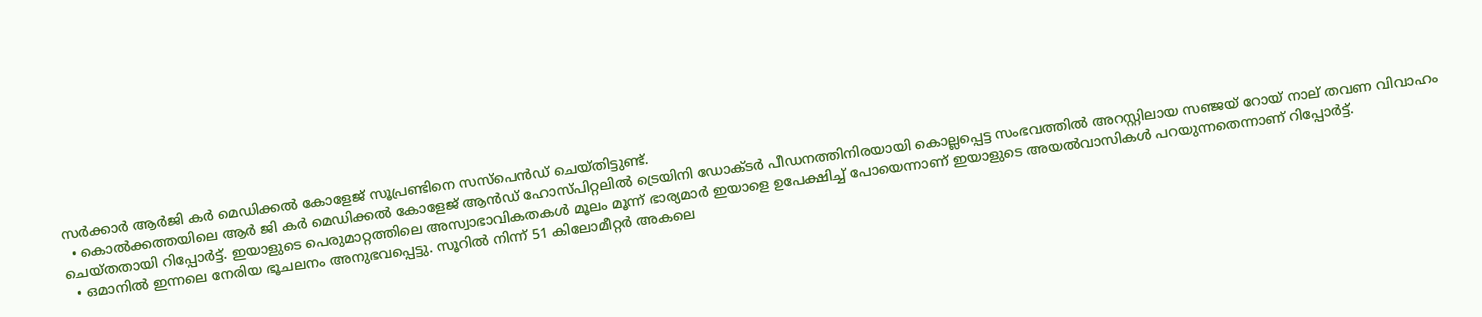സര്‍ക്കാര്‍ ആര്‍ജി കര്‍ മെഡിക്കല്‍ കോളേജ് സൂപ്രണ്ടിനെ സസ്പെന്‍ഡ് ചെയ്തിട്ടുണ്ട്.
  • കൊല്‍ക്കത്തയിലെ ആര്‍ ജി കര്‍ മെഡിക്കല്‍ കോളേജ് ആന്‍ഡ് ഹോസ്പിറ്റലില്‍ ട്രെയിനി ഡോക്ടര്‍ പീഡനത്തിനിരയായി കൊല്ലപ്പെട്ട സംഭവത്തില്‍ അറസ്റ്റിലായ സഞ്ജയ് റോയ് നാല് തവണ വിവാഹം ചെയ്തതായി റിപ്പോര്‍ട്ട്. ഇയാളുടെ പെരുമാറ്റത്തിലെ അസ്വാഭാവികതകള്‍ മൂലം മൂന്ന് ഭാര്യമാര്‍ ഇയാളെ ഉപേക്ഷിച്ച് പോയെന്നാണ് ഇയാളുടെ അയല്‍വാസികള്‍ പറയുന്നതെന്നാണ് റിപ്പോര്‍ട്ട്.
  • ഒമാനില്‍ ഇന്നലെ നേരിയ ഭൂചലനം അനുഭവപ്പെട്ടു. സൂറില്‍ നിന്ന് 51 കിലോമീറ്റര്‍ അകലെ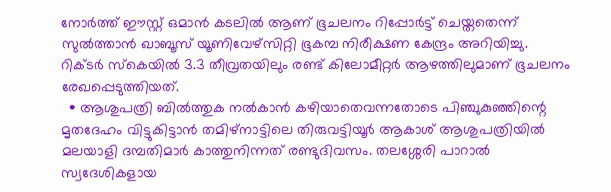നോര്‍ത്ത് ഈസ്റ്റ് ഒമാന്‍ കടലില്‍ ആണ് ഭൂചലനം റിപ്പോര്‍ട്ട് ചെയ്തതെന്ന് സുല്‍ത്താന്‍ ഖാബൂസ് യൂണിവേഴ്സിറ്റി ഭൂകമ്പ നിരീക്ഷണ കേന്ദ്രം അറിയിച്ചു. റിക്ടര്‍ സ്‌കെയില്‍ 3.3 തീവ്രതയിലും രണ്ട് കിലോമീറ്റര്‍ ആഴത്തിലുമാണ് ഭൂചലനം രേഖപ്പെടുത്തിയത്.
  • ആശുപത്രി ബില്‍ത്തുക നല്‍കാന്‍ കഴിയാതെവന്നതോടെ പിഞ്ചുകുഞ്ഞിന്റെ മൃതദേഹം വിട്ടുകിട്ടാന്‍ തമിഴ്നാട്ടിലെ തിരുവട്ടിയൂര്‍ ആകാശ് ആശുപത്രിയില്‍ മലയാളി ദമ്പതിമാര്‍ കാത്തുനിന്നത് രണ്ടുദിവസം. തലശ്ശേരി പാറാല്‍ സ്വദേശികളായ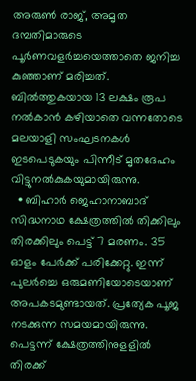അരുണ്‍ രാജ്, അമൃത ദമ്പതിമാരുടെ പൂര്‍ണവളര്‍ച്ചയെത്താതെ ജനിച്ച കുഞ്ഞാണ് മരിച്ചത്. ബില്‍ത്തുകയായ 13 ലക്ഷം രൂപ നല്‍കാന്‍ കഴിയാതെ വന്നതോടെ മലയാളി സംഘടനകള്‍ ഇടപെടുകയും പിന്നീട് മൃതദേഹം വിട്ടുനല്‍കുകയുമായിരുന്നു.
  • ബിഹാര്‍ ജെഹാനാബാദ് സിദ്ധനാഥ ക്ഷേത്രത്തില്‍ തിക്കിലും തിരക്കിലും പെട്ട് 7 മരണം. 35 ഓളം പേര്‍ക്ക് പരിക്കേറ്റു. ഇന്ന് പുലര്‍ച്ചെ ഒരുമണിയോടെയാണ് അപകടമുണ്ടായത്. പ്രത്യേക പൂജ നടക്കുന്ന സമയമായിരുന്നു. പെട്ടന്ന് ക്ഷേത്രത്തിനുളളില്‍ തിരക്ക്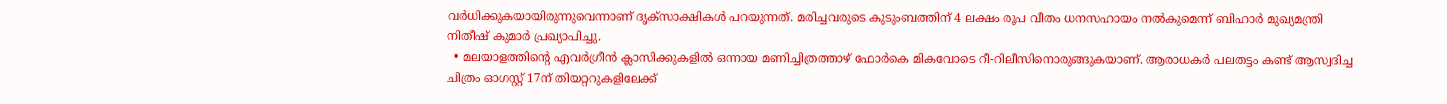വര്‍ധിക്കുകയായിരുന്നുവെന്നാണ് ദൃക്സാക്ഷികള്‍ പറയുന്നത്. മരിച്ചവരുടെ കുടുംബത്തിന് 4 ലക്ഷം രൂപ വീതം ധനസഹായം നല്‍കുമെന്ന് ബിഹാര്‍ മുഖ്യമന്ത്രി നിതീഷ് കുമാര്‍ പ്രഖ്യാപിച്ചു.
  • മലയാളത്തിന്റെ എവര്‍ഗ്രീന്‍ ക്ലാസിക്കുകളില്‍ ഒന്നായ മണിച്ചിത്രത്താഴ് ഫോര്‍കെ മികവോടെ റീ-റിലീസിനൊരുങ്ങുകയാണ്. ആരാധകര്‍ പലതട്ടം കണ്ട് ആസ്വദിച്ച ചിത്രം ഓഗസ്റ്റ് 17ന് തിയറ്ററുകളിലേക്ക്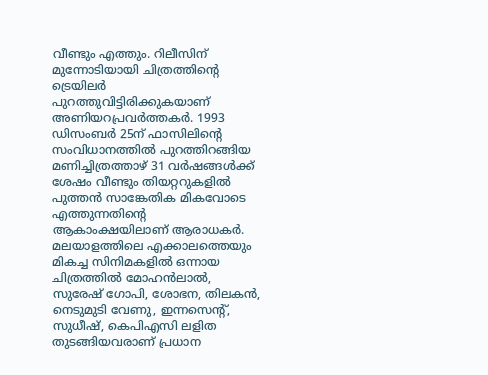വീണ്ടും എത്തും. റിലീസിന് മുന്നോടിയായി ചിത്രത്തിന്റെ ട്രെയിലര്‍ പുറത്തുവിട്ടിരിക്കുകയാണ് അണിയറപ്രവര്‍ത്തകര്‍. 1993 ഡിസംബര്‍ 25ന് ഫാസിലിന്റെ സംവിധാനത്തില്‍ പുറത്തിറങ്ങിയ മണിച്ചിത്രത്താഴ് 31 വര്‍ഷങ്ങള്‍ക്ക് ശേഷം വീണ്ടും തിയറ്ററുകളില്‍ പുത്തന്‍ സാങ്കേതിക മികവോടെ എത്തുന്നതിന്റെ ആകാംക്ഷയിലാണ് ആരാധകര്‍. മലയാളത്തിലെ എക്കാലത്തെയും മികച്ച സിനിമകളില്‍ ഒന്നായ ചിത്രത്തില്‍ മോഹന്‍ലാല്‍, സുരേഷ് ഗോപി, ശോഭന, തിലകന്‍, നെടുമുടി വേണു, ഇന്നസെന്റ്, സുധീഷ്, കെപിഎസി ലളിത തുടങ്ങിയവരാണ് പ്രധാന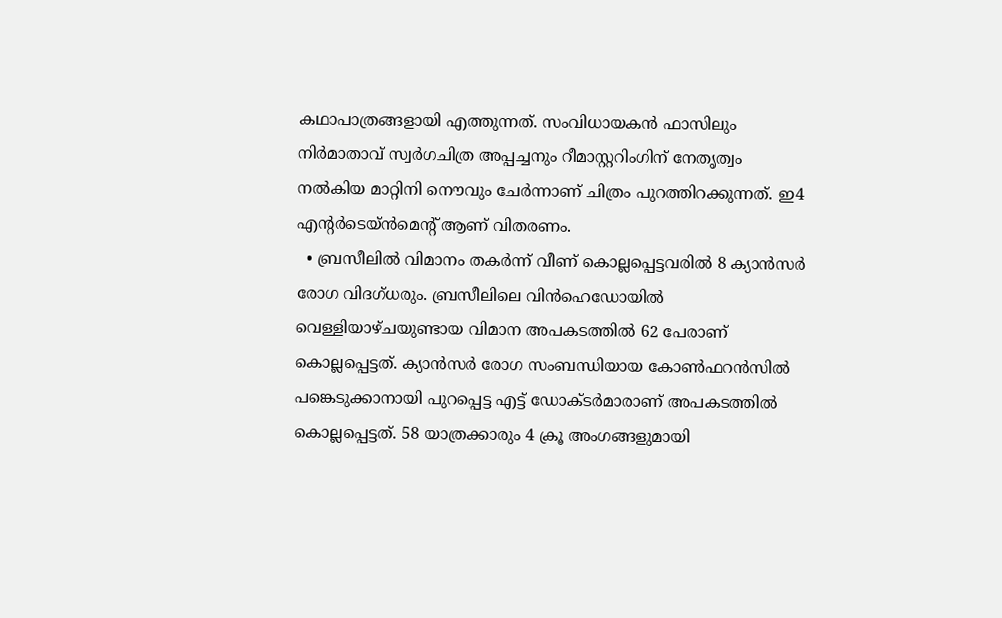കഥാപാത്രങ്ങളായി എത്തുന്നത്. സംവിധായകന്‍ ഫാസിലും നിര്‍മാതാവ് സ്വര്‍ഗചിത്ര അപ്പച്ചനും റീമാസ്റ്ററിംഗിന് നേതൃത്വം നല്‍കിയ മാറ്റിനി നൌവും ചേര്‍ന്നാണ് ചിത്രം പുറത്തിറക്കുന്നത്. ഇ4 എന്റര്‍ടെയ്ന്‍മെന്റ് ആണ് വിതരണം.
  • ബ്രസീലില്‍ വിമാനം തകര്‍ന്ന് വീണ് കൊല്ലപ്പെട്ടവരില്‍ 8 ക്യാന്‍സര്‍ രോഗ വിദഗ്ധരും. ബ്രസീലിലെ വിന്‍ഹെഡോയില്‍ വെള്ളിയാഴ്ചയുണ്ടായ വിമാന അപകടത്തില്‍ 62 പേരാണ് കൊല്ലപ്പെട്ടത്. ക്യാന്‍സര്‍ രോഗ സംബന്ധിയായ കോണ്‍ഫറന്‍സില്‍ പങ്കെടുക്കാനായി പുറപ്പെട്ട എട്ട് ഡോക്ടര്‍മാരാണ് അപകടത്തില്‍ കൊല്ലപ്പെട്ടത്. 58 യാത്രക്കാരും 4 ക്രൂ അംഗങ്ങളുമായി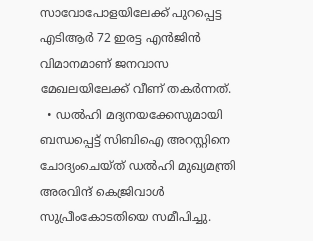സാവോപോളയിലേക്ക് പുറപ്പെട്ട എടിആര്‍ 72 ഇരട്ട എന്‍ജിന്‍ വിമാനമാണ് ജനവാസ മേഖലയിലേക്ക് വീണ് തകര്‍ന്നത്.
  • ഡല്‍ഹി മദ്യനയക്കേസുമായി ബന്ധപ്പെട്ട് സിബിഐ അറസ്റ്റിനെ ചോദ്യംചെയ്ത് ഡല്‍ഹി മുഖ്യമന്ത്രി അരവിന്ദ് കെജ്രിവാള്‍ സുപ്രീംകോടതിയെ സമീപിച്ചു.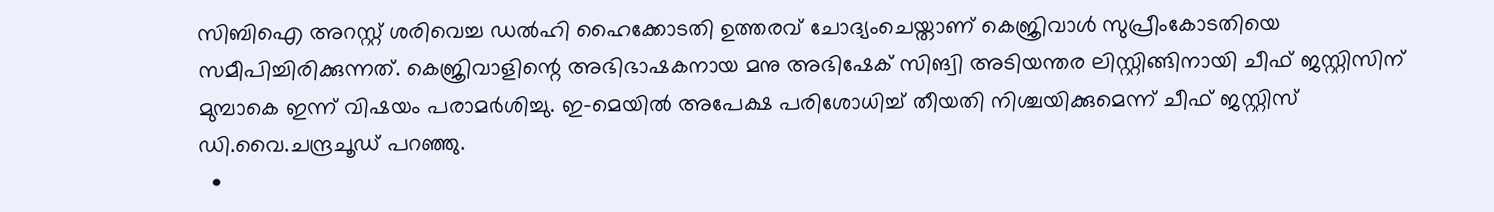സിബിഐ അറസ്റ്റ് ശരിവെച്ച ഡല്‍ഹി ഹൈക്കോടതി ഉത്തരവ് ചോദ്യംചെയ്താണ് കെജ്രിവാള്‍ സുപ്രീംകോടതിയെ സമീപിച്ചിരിക്കുന്നത്. കെജ്രിവാളിന്റെ അഭിഭാഷകനായ മനു അഭിഷേക് സിങ്വി അടിയന്തര ലിസ്റ്റിങ്ങിനായി ചീഫ് ജസ്റ്റിസിന് മുമ്പാകെ ഇന്ന് വിഷയം പരാമര്‍ശിച്ചു. ഇ-മെയില്‍ അപേക്ഷ പരിശോധിച്ച് തീയതി നിശ്ചയിക്കുമെന്ന് ചീഫ് ജസ്റ്റിസ് ഡി.വൈ.ചന്ദ്രചൂഡ് പറഞ്ഞു.
  •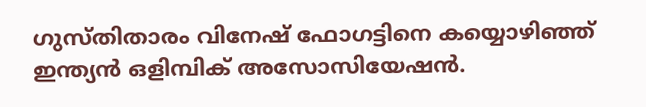ഗുസ്തിതാരം വിനേഷ് ഫോഗട്ടിനെ കയ്യൊഴിഞ്ഞ് ഇന്ത്യന്‍ ഒളിമ്പിക് അസോസിയേഷന്‍.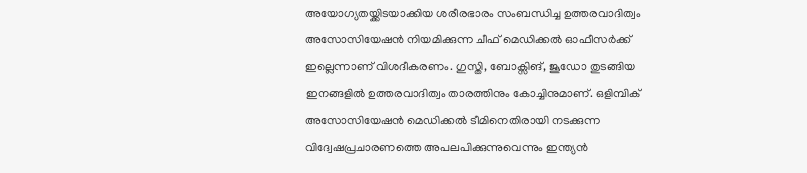അയോഗ്യതയ്ക്കിടയാക്കിയ ശരീരഭാരം സംബന്ധിച്ച ഉത്തരവാദിത്വം അസോസിയേഷന്‍ നിയമിക്കുന്ന ചീഫ് മെഡിക്കല്‍ ഓഫീസര്‍ക്ക് ഇല്ലെന്നാണ് വിശദീകരണം. ഗുസ്തി, ബോക്സിങ്, ജൂഡോ തുടങ്ങിയ ഇനങ്ങളില്‍ ഉത്തരവാദിത്വം താരത്തിനും കോച്ചിനുമാണ്. ഒളിമ്പിക് അസോസിയേഷന്‍ മെഡിക്കല്‍ ടീമിനെതിരായി നടക്കുന്ന വിദ്വേഷപ്രചാരണത്തെ അപലപിക്കുന്നുവെന്നും ഇന്ത്യന്‍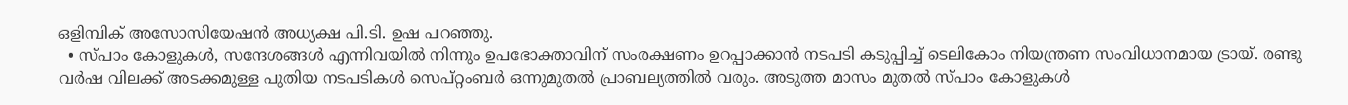ഒളിമ്പിക് അസോസിയേഷന്‍ അധ്യക്ഷ പി.ടി. ഉഷ പറഞ്ഞു.
  • സ്പാം കോളുകള്‍, സന്ദേശങ്ങള്‍ എന്നിവയില്‍ നിന്നും ഉപഭോക്താവിന് സംരക്ഷണം ഉറപ്പാക്കാന്‍ നടപടി കടുപ്പിച്ച് ടെലികോം നിയന്ത്രണ സംവിധാനമായ ട്രായ്. രണ്ടു വര്‍ഷ വിലക്ക് അടക്കമുള്ള പുതിയ നടപടികള്‍ സെപ്റ്റംബര്‍ ഒന്നുമുതല്‍ പ്രാബല്യത്തില്‍ വരും. അടുത്ത മാസം മുതല്‍ സ്പാം കോളുകള്‍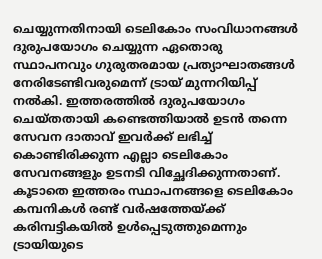ചെയ്യുന്നതിനായി ടെലികോം സംവിധാനങ്ങള്‍ ദുരുപയോഗം ചെയ്യുന്ന ഏതൊരു സ്ഥാപനവും ഗുരുതരമായ പ്രത്യാഘാതങ്ങള്‍ നേരിടേണ്ടിവരുമെന്ന് ട്രായ് മുന്നറിയിപ്പ് നല്‍കി. ഇത്തരത്തില്‍ ദുരുപയോഗം ചെയ്തതായി കണ്ടെത്തിയാല്‍ ഉടന്‍ തന്നെ സേവന ദാതാവ് ഇവര്‍ക്ക് ലഭിച്ച് കൊണ്ടിരിക്കുന്ന എല്ലാ ടെലികോം സേവനങ്ങളും ഉടനടി വിച്ഛേദിക്കുന്നതാണ്. കൂടാതെ ഇത്തരം സ്ഥാപനങ്ങളെ ടെലികോം കമ്പനികള്‍ രണ്ട് വര്‍ഷത്തേയ്ക്ക് കരിമ്പട്ടികയില്‍ ഉള്‍പ്പെടുത്തുമെന്നും ട്രായിയുടെ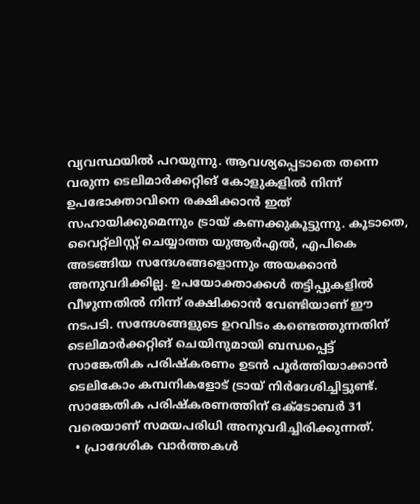വ്യവസ്ഥയില്‍ പറയുന്നു. ആവശ്യപ്പെടാതെ തന്നെ വരുന്ന ടെലിമാര്‍ക്കറ്റിങ് കോളുകളില്‍ നിന്ന് ഉപഭോക്താവിനെ രക്ഷിക്കാന്‍ ഇത് സഹായിക്കുമെന്നും ട്രായ് കണക്കുകൂട്ടുന്നു. കൂടാതെ, വൈറ്റ്ലിസ്റ്റ് ചെയ്യാത്ത യുആര്‍എല്‍, എപികെ അടങ്ങിയ സന്ദേശങ്ങളൊന്നും അയക്കാന്‍ അനുവദിക്കില്ല. ഉപയോക്താക്കള്‍ തട്ടിപ്പുകളില്‍ വീഴുന്നതില്‍ നിന്ന് രക്ഷിക്കാന്‍ വേണ്ടിയാണ് ഈ നടപടി. സന്ദേശങ്ങളുടെ ഉറവിടം കണ്ടെത്തുന്നതിന് ടെലിമാര്‍ക്കറ്റിങ് ചെയിനുമായി ബന്ധപ്പെട്ട് സാങ്കേതിക പരിഷ്‌കരണം ഉടന്‍ പൂര്‍ത്തിയാക്കാന്‍ ടെലികോം കമ്പനികളോട് ട്രായ് നിര്‍ദേശിച്ചിട്ടുണ്ട്. സാങ്കേതിക പരിഷ്‌കരണത്തിന് ഒക്ടോബര്‍ 31 വരെയാണ് സമയപരിധി അനുവദിച്ചിരിക്കുന്നത്.
  • പ്രാദേശിക വാർത്തകള്‍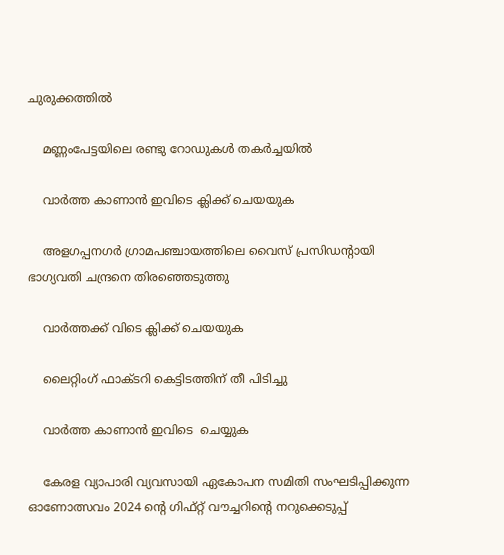ചുരുക്കത്തില്‍

    മണ്ണംപേട്ടയിലെ രണ്ടു റോഡുകള്‍ തകര്‍ച്ചയില്‍

    വാര്‍ത്ത കാണാന്‍ ഇവിടെ ക്ലിക്ക് ചെയയുക

    അളഗപ്പനഗർ ഗ്രാമപഞ്ചായത്തിലെ വൈസ് പ്രസിഡന്റായി ഭാഗ്യവതി ചന്ദ്രനെ തിരഞ്ഞെടുത്തു

    വാര്‍ത്തക്ക് വിടെ ക്ലിക്ക് ചെയയുക

    ലൈറ്റിംഗ് ഫാക്ടറി കെട്ടിടത്തിന് തീ പിടിച്ചു

    വാര്‍ത്ത കാണാന്‍ ഇവിടെ  ചെയ്യുക

    കേരള വ്യാപാരി വ്യവസായി ഏകോപന സമിതി സംഘടിപ്പിക്കുന്ന ഓണോത്സവം 2024 ന്റെ ഗിഫ്റ്റ് വൗച്ചറിന്റെ നറുക്കെടുപ്പ്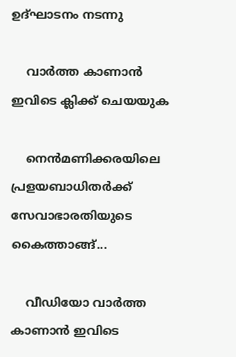ഉദ്ഘാടനം നടന്നു

    വാര്‍ത്ത കാണാന്‍ ഇവിടെ ക്ലിക്ക് ചെയയുക

    നെൻമണിക്കരയിലെ പ്രളയബാധിതർക്ക് സേവാഭാരതിയുടെ കൈത്താങ്ങ്...

    വീഡിയോ വാർത്ത കാണാൻ ഇവിടെ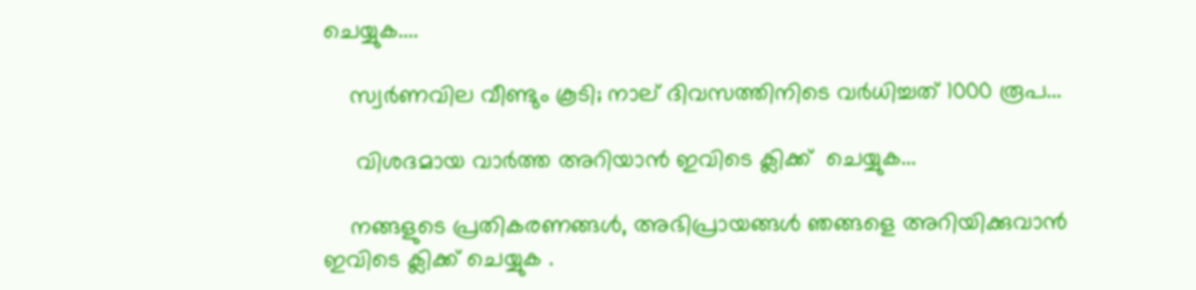ചെയ്യുക....

    സ്വര്‍ണവില വീണ്ടും കൂടി; നാല് ദിവസത്തിനിടെ വർധിച്ചത് 1000 രൂപ...

     വിശദമായ വാർത്ത അറിയാൻ ഇവിടെ ക്ലിക്ക്  ചെയ്യുക...

    നങ്ങളുടെ പ്രതികരണങ്ങള്‍, അഭിപ്രായങ്ങള്‍ ഞങ്ങളെ അറിയിക്കുവാന്‍ ഇവിടെ ക്ലിക്ക് ചെയ്യുക .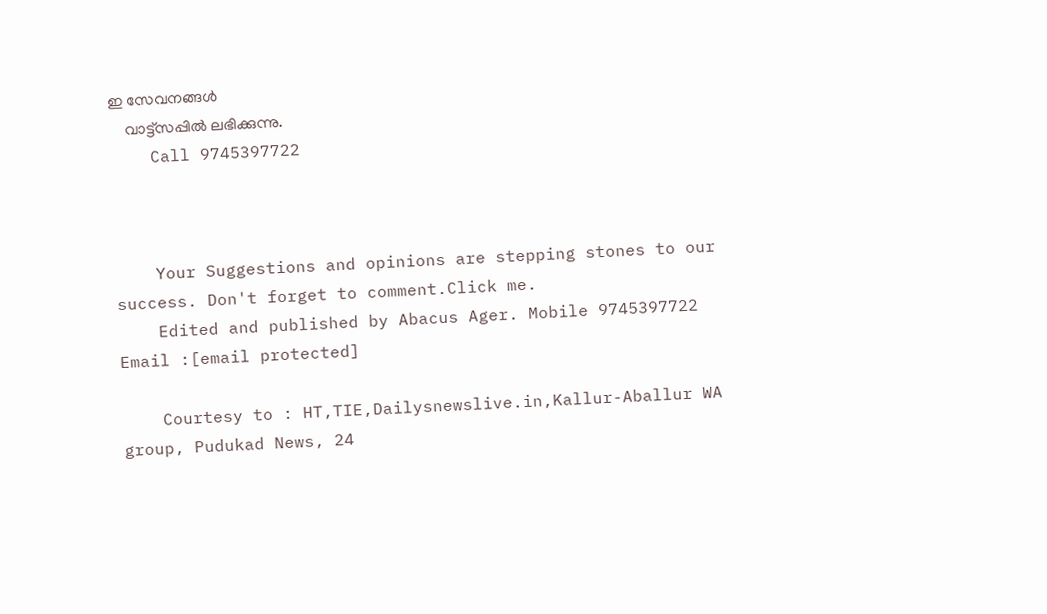ഇ സേവനങ്ങള്‍
    വാട്ട്സപ്പില്‍ ലഭിക്കുന്നു.
    Call 9745397722



    Your Suggestions and opinions are stepping stones to our success. Don't forget to comment.Click me.
    Edited and published by Abacus Ager. Mobile 9745397722 Email :[email protected]

    Courtesy to : HT,TIE,Dailysnewslive.in,Kallur-Aballur WA group, Pudukad News, 24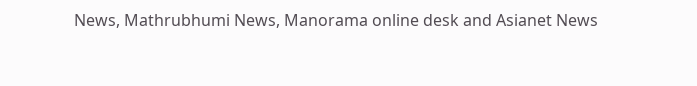News, Mathrubhumi News, Manorama online desk and Asianet News